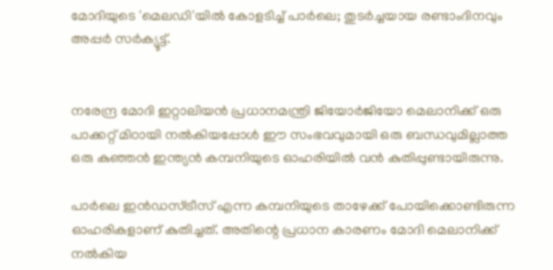മോദിയുടെ 'മെലഡി'യില്‍ കോളടിച്ച്‌ പാര്‍ലെ; തുടര്‍ച്ചയായ രണ്ടാംദിനവും അപ്പര്‍ സര്‍ക്യൂട്ട്.


നരേന്ദ്ര മോദി ഇറ്റാലിയന്‍ പ്രധാനമന്ത്രി ജിയോര്‍ജിയോ മെലാനിക്ക് ഒരു പാക്കറ്റ് മിഠായി നല്‍കിയപ്പോള്‍ ഈ സംഭവവുമായി ഒരു ബന്ധവുമില്ലാത്ത ഒരു കുഞ്ഞന്‍ ഇന്ത്യന്‍ കമ്പനിയുടെ ഓഹരിയില്‍ വന്‍ കുതിപ്പുണ്ടായിരുന്നു.

പാര്‍ലെ ഇന്‍ഡസ്ട്രീസ് എന്ന കമ്പനിയുടെ താഴേക്ക് പോയിക്കൊണ്ടിരുന്ന ഓഹരികളാണ് കുതിച്ചത്. അതിന്റെ പ്രധാന കാരണം മോദി മെലാനിക്ക് നല്‍കിയ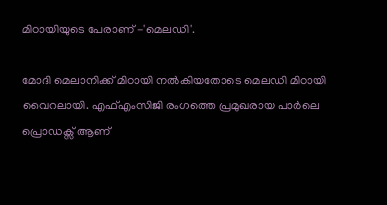മിഠായിയുടെ പേരാണ് -'മെലഡി'.

മോദി മെലാനിക്ക് മിഠായി നല്‍കിയതോടെ മെലഡി മിഠായി വൈറലായി. എഫ്‌എംസിജി രംഗത്തെ പ്രമുഖരായ പാര്‍ലെ പ്രൊഡക്സ് ആണ്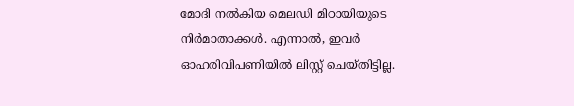മോദി നല്‍കിയ മെലഡി മിഠായിയുടെ നിര്‍മാതാക്കള്‍. എന്നാല്‍, ഇവര്‍ ഓഹരിവിപണിയില്‍ ലിസ്റ്റ് ചെയ്തിട്ടില്ല.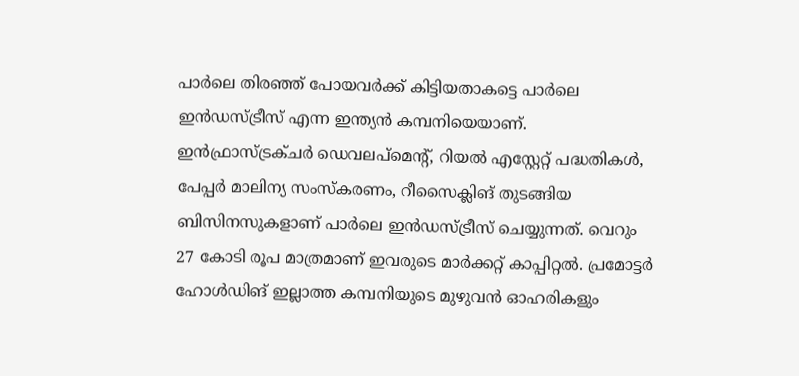പാര്‍ലെ തിരഞ്ഞ് പോയവര്‍ക്ക് കിട്ടിയതാകട്ടെ പാര്‍ലെ ഇന്‍ഡസ്ട്രീസ് എന്ന ഇന്ത്യന്‍ കമ്പനിയെയാണ്. ഇന്‍ഫ്രാസ്ട്രക്ചര്‍ ഡെവലപ്‌മെന്റ്, റിയല്‍ എസ്റ്റേറ്റ് പദ്ധതികള്‍, പേപ്പര്‍ മാലിന്യ സംസ്‌കരണം, റീസൈക്ലിങ് തുടങ്ങിയ ബിസിനസുകളാണ് പാര്‍ലെ ഇന്‍ഡസ്ട്രീസ് ചെയ്യുന്നത്. വെറും 27 കോടി രൂപ മാത്രമാണ് ഇവരുടെ മാര്‍ക്കറ്റ് കാപ്പിറ്റല്‍. പ്രമോട്ടര്‍ ഹോള്‍ഡിങ് ഇല്ലാത്ത കമ്പനിയുടെ മുഴുവന്‍ ഓഹരികളും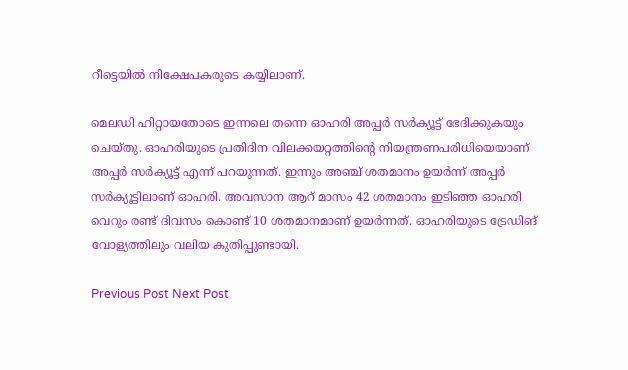റീട്ടെയില്‍ നിക്ഷേപകരുടെ കയ്യിലാണ്.

മെലഡി ഹിറ്റായതോടെ ഇന്നലെ തന്നെ ഓഹരി അപ്പര്‍ സര്‍ക്യൂട്ട് ഭേദിക്കുകയും ചെയ്തു. ഓഹരിയുടെ പ്രതിദിന വിലക്കയറ്റത്തിന്റെ നിയന്ത്രണപരിധിയെയാണ് അപ്പര്‍ സര്‍ക്യൂട്ട് എന്ന് പറയുന്നത്. ഇന്നും അഞ്ച് ശതമാനം ഉയര്‍ന്ന് അപ്പര്‍ സര്‍ക്യൂട്ടിലാണ് ഓഹരി. അവസാന ആറ് മാസം 42 ശതമാനം ഇടിഞ്ഞ ഓഹരി വെറും രണ്ട് ദിവസം കൊണ്ട് 10 ശതമാനമാണ് ഉയര്‍ന്നത്. ഓഹരിയുടെ ട്രേഡിങ് വോള്യത്തിലും വലിയ കുതിപ്പുണ്ടായി.

Previous Post Next Post